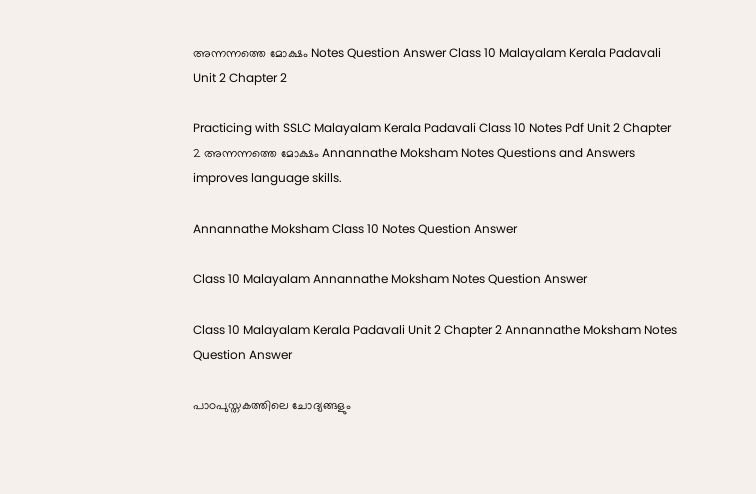അന്നന്നത്തെ മോക്ഷം Notes Question Answer Class 10 Malayalam Kerala Padavali Unit 2 Chapter 2

Practicing with SSLC Malayalam Kerala Padavali Class 10 Notes Pdf Unit 2 Chapter 2 അന്നന്നത്തെ മോക്ഷം Annannathe Moksham Notes Questions and Answers improves language skills.

Annannathe Moksham Class 10 Notes Question Answer

Class 10 Malayalam Annannathe Moksham Notes Question Answer

Class 10 Malayalam Kerala Padavali Unit 2 Chapter 2 Annannathe Moksham Notes Question Answer

പാഠപുസ്തകത്തിലെ ചോദ്യങ്ങളും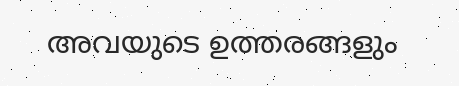അവയുടെ ഉത്തരങ്ങളും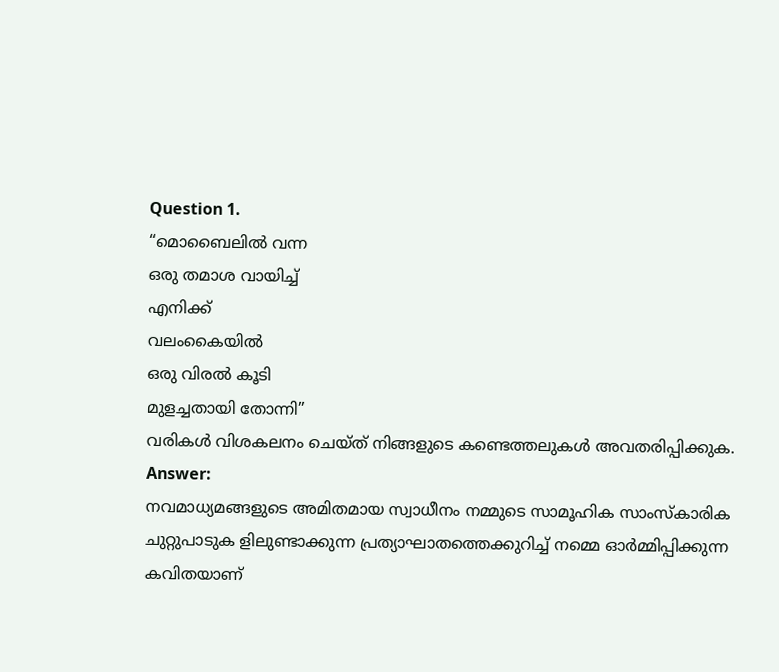Question 1.
“മൊബൈലിൽ വന്ന
ഒരു തമാശ വായിച്ച്
എനിക്ക്
വലംകൈയിൽ
ഒരു വിരൽ കൂടി
മുളച്ചതായി തോന്നി”
വരികൾ വിശകലനം ചെയ്ത് നിങ്ങളുടെ കണ്ടെത്തലുകൾ അവതരിപ്പിക്കുക.
Answer:
നവമാധ്യമങ്ങളുടെ അമിതമായ സ്വാധീനം നമ്മുടെ സാമൂഹിക സാംസ്കാരിക ചുറ്റുപാടുക ളിലുണ്ടാക്കുന്ന പ്രത്യാഘാതത്തെക്കുറിച്ച് നമ്മെ ഓർമ്മിപ്പിക്കുന്ന കവിതയാണ്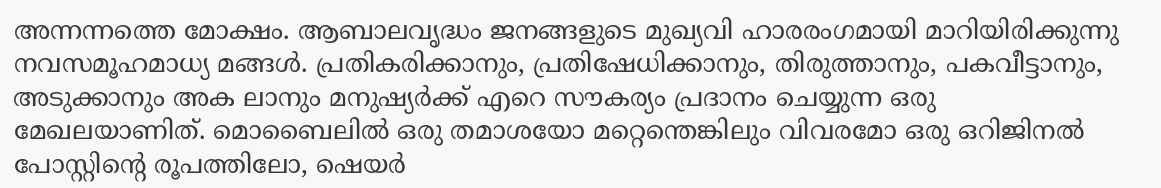അന്നന്നത്തെ മോക്ഷം. ആബാലവൃദ്ധം ജനങ്ങളുടെ മുഖ്യവി ഹാരരംഗമായി മാറിയിരിക്കുന്നു നവസമൂഹമാധ്യ മങ്ങൾ. പ്രതികരിക്കാനും, പ്രതിഷേധിക്കാനും, തിരുത്താനും, പകവീട്ടാനും, അടുക്കാനും അക ലാനും മനുഷ്യർക്ക് എറെ സൗകര്യം പ്രദാനം ചെയ്യുന്ന ഒരു മേഖലയാണിത്. മൊബൈലിൽ ഒരു തമാശയോ മറ്റെന്തെങ്കിലും വിവരമോ ഒരു ഒറിജിനൽ പോസ്റ്റിന്റെ രൂപത്തിലോ, ഷെയർ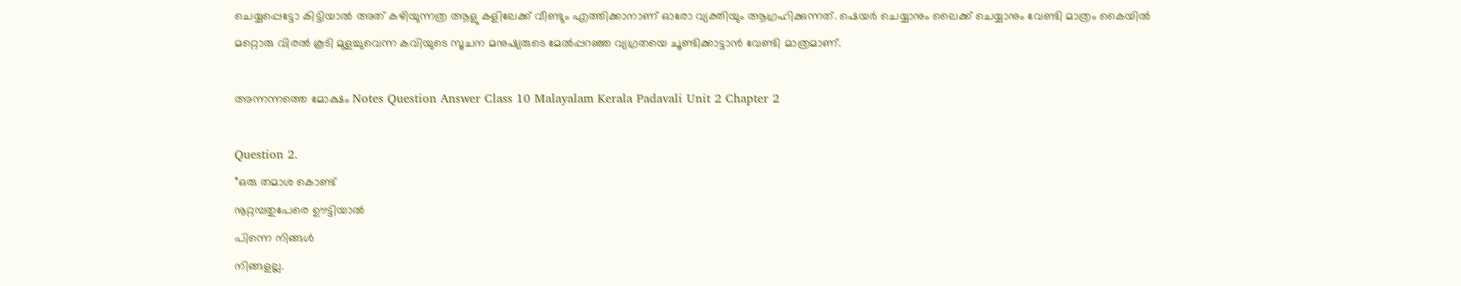ചെയ്യപ്പെട്ടോ കിട്ടിയാൽ അത് കഴിയുന്നത്ര ആളു കളിലേക്ക് വീണ്ടും എത്തിക്കാനാണ് ഓരോ വ്യക്തിയും ആഗ്രഹിക്കുന്നത്. ഷെയർ ചെയ്യാനും ലൈക്ക് ചെയ്യാനും വേണ്ടി മാത്രം കൈയിൽ മറ്റൊരു വിരൽ കൂടി മുളച്ചുവെന്ന കവിയുടെ സൂചന മനുഷ്യരുടെ മേൽപ്പറഞ്ഞ വ്യഗ്രതയെ ചൂണ്ടിക്കാട്ടാൻ വേണ്ടി മാത്രമാണ്.

അന്നന്നത്തെ മോക്ഷം Notes Question Answer Class 10 Malayalam Kerala Padavali Unit 2 Chapter 2

Question 2.
”ഒരു തമാശ കൊണ്ട്
നൂറ്റമ്പതുപേരെ ഊട്ടിയാൽ
പിന്നെ നിങ്ങൾ
നിങ്ങളല്ല.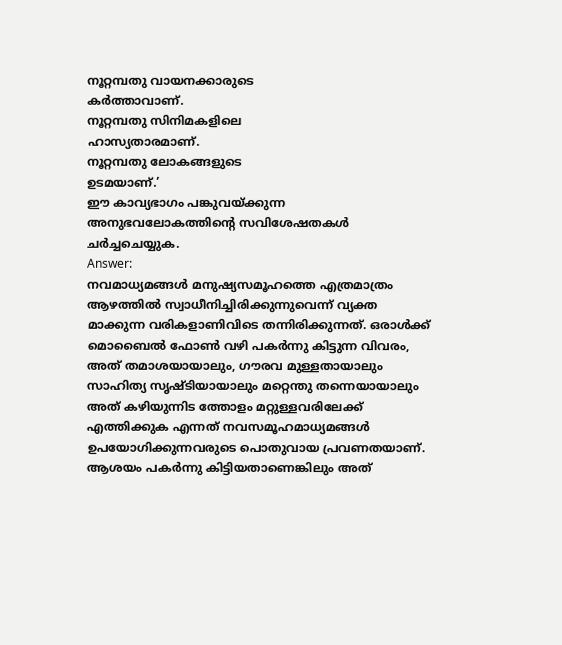നൂറ്റമ്പതു വായനക്കാരുടെ
കർത്താവാണ്.
നൂറ്റമ്പതു സിനിമകളിലെ
ഹാസ്യതാരമാണ്.
നൂറ്റമ്പതു ലോകങ്ങളുടെ
ഉടമയാണ്.’
ഈ കാവ്യഭാഗം പങ്കുവയ്ക്കുന്ന അനുഭവലോകത്തിന്റെ സവിശേഷതകൾ ചർച്ചചെയ്യുക.
Answer:
നവമാധ്യമങ്ങൾ മനുഷ്യസമൂഹത്തെ എത്രമാത്രം ആഴത്തിൽ സ്വാധീനിച്ചിരിക്കുന്നുവെന്ന് വ്യക്ത മാക്കുന്ന വരികളാണിവിടെ തന്നിരിക്കുന്നത്. ഒരാൾക്ക് മൊബൈൽ ഫോൺ വഴി പകർന്നു കിട്ടുന്ന വിവരം, അത് തമാശയായാലും, ഗൗരവ മുള്ളതായാലും സാഹിത്യ സൃഷ്ടിയായാലും മറ്റെന്തു തന്നെയായാലും അത് കഴിയുന്നിട ത്തോളം മറ്റുള്ളവരിലേക്ക് എത്തിക്കുക എന്നത് നവസമൂഹമാധ്യമങ്ങൾ ഉപയോഗിക്കുന്നവരുടെ പൊതുവായ പ്രവണതയാണ്. ആശയം പകർന്നു കിട്ടിയതാണെങ്കിലും അത്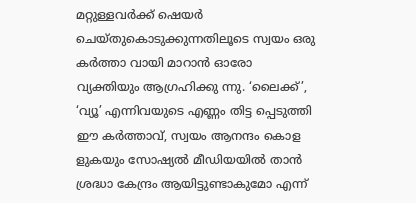മറ്റുള്ളവർക്ക് ഷെയർ ചെയ്തുകൊടുക്കുന്നതിലൂടെ സ്വയം ഒരു കർത്താ വായി മാറാൻ ഓരോ വ്യക്തിയും ആഗ്രഹിക്കു ന്നു. ‘ലൈക്ക്’, ‘വ്യൂ’ എന്നിവയുടെ എണ്ണം തിട്ട പ്പെടുത്തി ഈ കർത്താവ്, സ്വയം ആനന്ദം കൊള ളുകയും സോഷ്യൽ മീഡിയയിൽ താൻ ശ്രദ്ധാ കേന്ദ്രം ആയിട്ടുണ്ടാകുമോ എന്ന്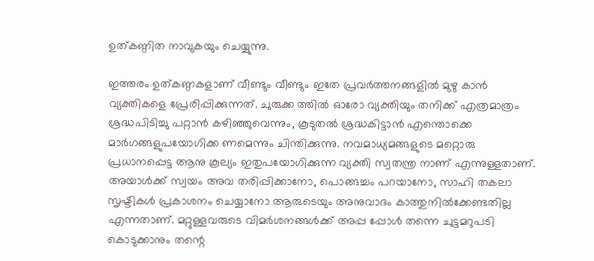ഉത്കണ്ഠിത നാവുകയും ചെയ്യുന്നു.

ഇത്തരം ഉത്കണ്ഠകളാണ് വീണ്ടും വീണ്ടും ഇതേ പ്രവർത്തനങ്ങളിൽ മുഴു കാൻ വ്യക്തികളെ പ്രേരിപ്പിക്കുന്നത്. ചുരുക്ക ത്തിൽ ഓരോ വ്യക്തിയും തനിക്ക് എത്രമാത്രം ശ്രദ്ധപിടിച്ചു പറ്റാൻ കഴിഞ്ഞുവെന്നും, കൂടുതൽ ശ്രദ്ധകിട്ടാൻ എന്തൊക്കെ മാർഗങ്ങളുപയോഗിക്ക ണമെന്നും ചിന്തിക്കുന്നു. നവമാധ്യമങ്ങളുടെ മറ്റൊരു പ്രധാനപ്പെട്ട ആനു കൂല്യം ഇതുപയോഗിക്കുന്ന വ്യക്തി സ്വതന്ത്ര നാണ് എന്നുള്ളതാണ്. അയാൾക്ക് സ്വയം അവ തരിപ്പിക്കാനോ, പൊങ്ങച്ചം പറയാനോ, സാഹി തകലാ സൃഷ്ടികൾ പ്രകാശനം ചെയ്യാനോ ആരുടെയും അനുവാദം കാത്തുനിൽക്കേണ്ടതില്ല എന്നതാണ്. മറ്റുള്ളവരുടെ വിമർശനങ്ങൾക്ക് അപ്പ പ്പോൾ തന്നെ ചുട്ടമറുപടി കൊടുക്കാനും തന്റെ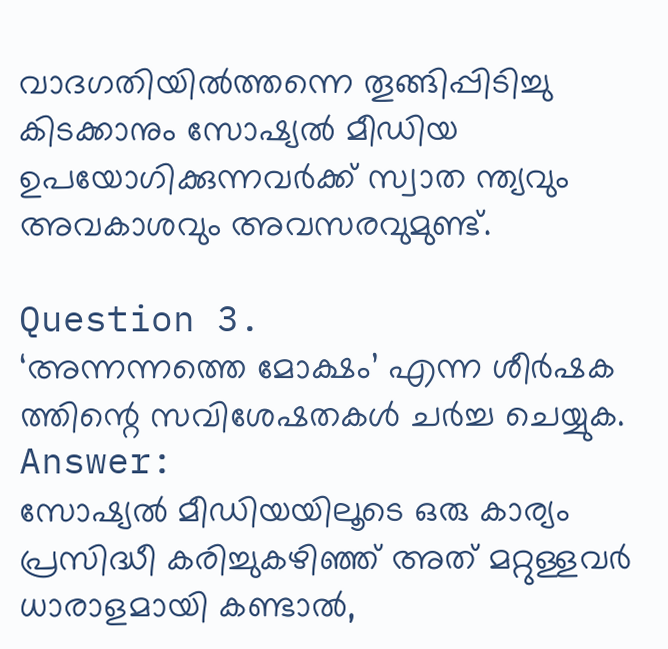വാദഗതിയിൽത്തന്നെ തൂങ്ങിപ്പിടിച്ചു കിടക്കാനും സോഷ്യൽ മീഡിയ ഉപയോഗിക്കുന്നവർക്ക് സ്വാത ന്ത്യവും അവകാശവും അവസരവുമുണ്ട്.

Question 3.
‘അന്നന്നത്തെ മോക്ഷം’ എന്ന ശീർഷക ത്തിന്റെ സവിശേഷതകൾ ചർച്ച ചെയ്യുക.
Answer:
സോഷ്യൽ മീഡിയയിലൂടെ ഒരു കാര്യം പ്രസിദ്ധീ കരിച്ചുകഴിഞ്ഞ് അത് മറ്റുള്ളവർ ധാരാളമായി കണ്ടാൽ,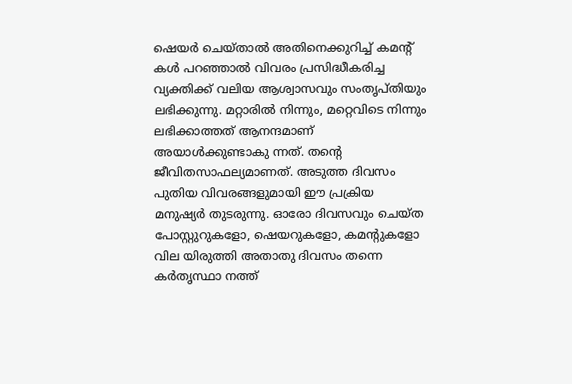ഷെയർ ചെയ്താൽ അതിനെക്കുറിച്ച് കമന്റ് കൾ പറഞ്ഞാൽ വിവരം പ്രസിദ്ധീകരിച്ച വ്യക്തിക്ക് വലിയ ആശ്വാസവും സംതൃപ്തിയും ലഭിക്കുന്നു. മറ്റാരിൽ നിന്നും, മറ്റെവിടെ നിന്നും ലഭിക്കാത്തത് ആനന്ദമാണ് അയാൾക്കുണ്ടാകു ന്നത്. തന്റെ ജീവിതസാഫല്യമാണത്. അടുത്ത ദിവസം പുതിയ വിവരങ്ങളുമായി ഈ പ്രക്രിയ മനുഷ്യർ തുടരുന്നു. ഓരോ ദിവസവും ചെയ്ത പോസ്റ്റുറുകളോ, ഷെയറുകളോ, കമന്റുകളോ വില യിരുത്തി അതാതു ദിവസം തന്നെ കർതൃസ്ഥാ നത്ത്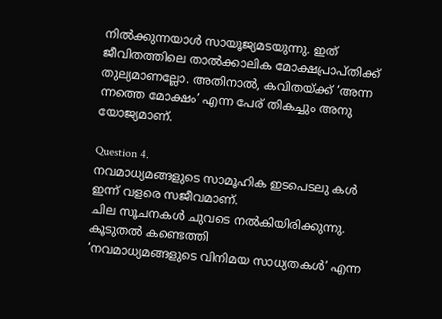നിൽക്കുന്നയാൾ സായൂജ്യമടയുന്നു. ഇത് ജീവിതത്തിലെ താൽക്കാലിക മോക്ഷപ്രാപ്തിക്ക് തുല്യമാണല്ലോ. അതിനാൽ, കവിതയ്ക്ക് ‘അന്ന ന്നത്തെ മോക്ഷം’ എന്ന പേര് തികച്ചും അനു യോജ്യമാണ്.

Question 4.
നവമാധ്യമങ്ങളുടെ സാമൂഹിക ഇടപെടലു കൾ ഇന്ന് വളരെ സജീവമാണ്.
ചില സൂചനകൾ ചുവടെ നൽകിയിരിക്കുന്നു. കൂടുതൽ കണ്ടെത്തി
‘നവമാധ്യമങ്ങളുടെ വിനിമയ സാധ്യതകൾ’ എന്ന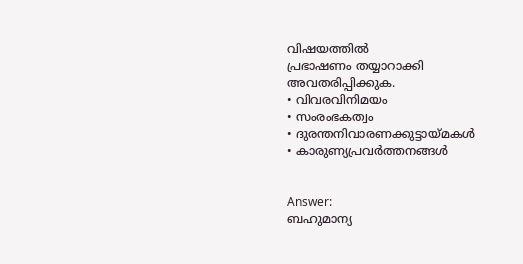വിഷയത്തിൽ
പ്രഭാഷണം തയ്യാറാക്കി അവതരിപ്പിക്കുക.
• വിവരവിനിമയം
• സംരംഭകത്വം
• ദുരന്തനിവാരണക്കുട്ടായ്മകൾ
• കാരുണ്യപ്രവർത്തനങ്ങൾ


Answer:
ബഹുമാന്യ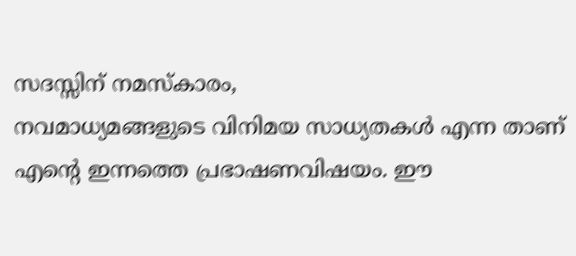സദസ്സിന് നമസ്കാരം,
നവമാധ്യമങ്ങളുടെ വിനിമയ സാധ്യതകൾ എന്ന താണ് എന്റെ ഇന്നത്തെ പ്രഭാഷണവിഷയം. ഈ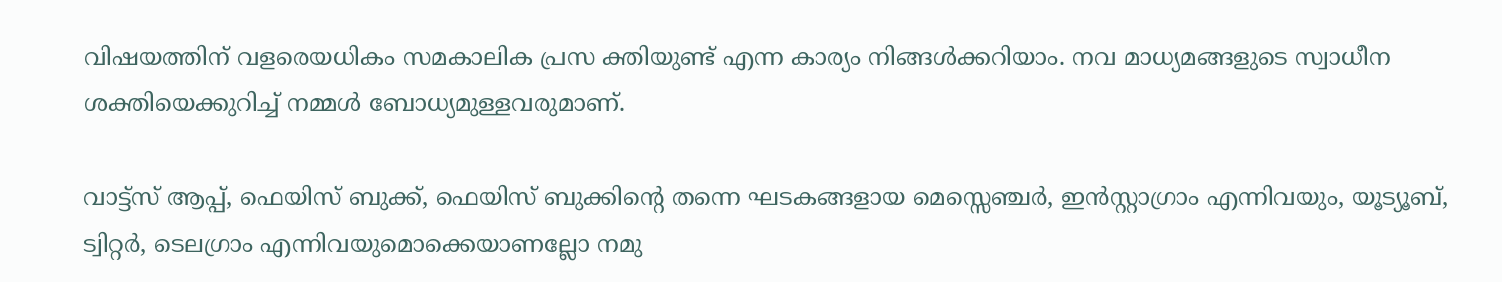വിഷയത്തിന് വളരെയധികം സമകാലിക പ്രസ ക്തിയുണ്ട് എന്ന കാര്യം നിങ്ങൾക്കറിയാം. നവ മാധ്യമങ്ങളുടെ സ്വാധീന ശക്തിയെക്കുറിച്ച് നമ്മൾ ബോധ്യമുള്ളവരുമാണ്.

വാട്ട്സ് ആപ്പ്, ഫെയിസ് ബുക്ക്, ഫെയിസ് ബുക്കിന്റെ തന്നെ ഘടകങ്ങളായ മെസ്സെഞ്ചർ, ഇൻസ്റ്റാഗ്രാം എന്നിവയും, യൂട്യൂബ്, ട്വിറ്റർ, ടെലഗ്രാം എന്നിവയുമൊക്കെയാണല്ലോ നമു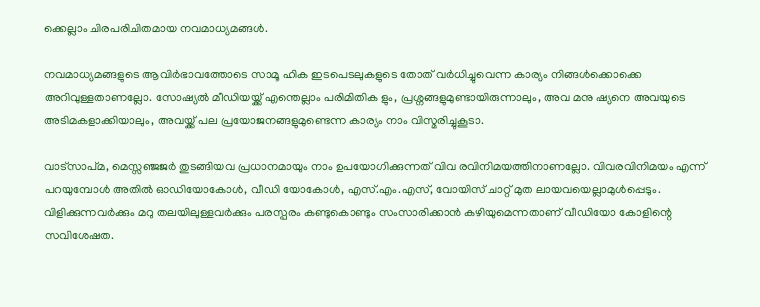ക്കെല്ലാം ചിരപരിചിതമായ നവമാധ്യമങ്ങൾ.

നവമാധ്യമങ്ങളുടെ ആവിർഭാവത്തോടെ സാമൂ ഹിക ഇടപെടലുകളുടെ തോത് വർധിച്ചുവെന്ന കാര്യം നിങ്ങൾക്കൊക്കെ അറിവുള്ളതാണല്ലോ. സോഷ്യൽ മീഡിയയ്ക്ക് എന്തെല്ലാം പരിമിതിക ളും, പ്രശ്നങ്ങളുമുണ്ടായിരുന്നാലും, അവ മനു ഷ്യനെ അവയുടെ അടിമകളാക്കിയാലും, അവയ്ക്ക് പല പ്രയോജനങ്ങളുമുണ്ടെന്ന കാര്യം നാം വിസ്മരിച്ചുകൂടാ.

വാട്സാപ്മ, മെസ്സഞ്ജജർ തുടങ്ങിയവ പ്രധാനമായും നാം ഉപയോഗിക്കുന്നത് വിവ രവിനിമയത്തിനാണല്ലോ. വിവരവിനിമയം എന്ന് പറയുമ്പോൾ അതിൽ ഓഡിയോകോൾ, വീഡി യോകോൾ, എസ്.എം.എസ്, വോയിസ് ചാറ്റ് മുത ലായവയെല്ലാമുൾപ്പെടും. വിളിക്കുന്നവർക്കും മറു തലയിലുള്ളവർക്കും പരസ്പരം കണ്ടുകൊണ്ടും സംസാരിക്കാൻ കഴിയുമെന്നതാണ് വീഡിയോ കോളിന്റെ സവിശേഷത.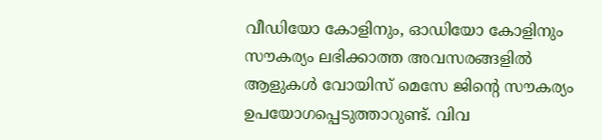വീഡിയോ കോളിനും, ഓഡിയോ കോളിനും സൗകര്യം ലഭിക്കാത്ത അവസരങ്ങളിൽ ആളുകൾ വോയിസ് മെസേ ജിന്റെ സൗകര്യം ഉപയോഗപ്പെടുത്താറുണ്ട്. വിവ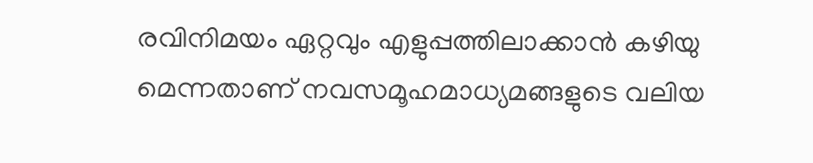രവിനിമയം ഏറ്റവും എളുപ്പത്തിലാക്കാൻ കഴിയു മെന്നതാണ് നവസമൂഹമാധ്യമങ്ങളുടെ വലിയ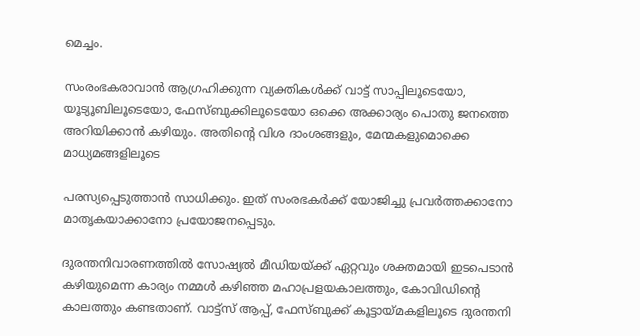മെച്ചം.

സംരംഭകരാവാൻ ആഗ്രഹിക്കുന്ന വ്യക്തികൾക്ക് വാട്ട് സാപ്പിലൂടെയോ, യൂട്യൂബിലൂടെയോ, ഫേസ്ബുക്കിലൂടെയോ ഒക്കെ അക്കാര്യം പൊതു ജനത്തെ അറിയിക്കാൻ കഴിയും. അതിന്റെ വിശ ദാംശങ്ങളും, മേന്മകളുമൊക്കെ മാധ്യമങ്ങളിലൂടെ

പരസ്യപ്പെടുത്താൻ സാധിക്കും. ഇത് സംരഭകർക്ക് യോജിച്ചു പ്രവർത്തക്കാനോ മാതൃകയാക്കാനോ പ്രയോജനപ്പെടും.

ദുരന്തനിവാരണത്തിൽ സോഷ്യൽ മീഡിയയ്ക്ക് ഏറ്റവും ശക്തമായി ഇടപെടാൻ കഴിയുമെന്ന കാര്യം നമ്മൾ കഴിഞ്ഞ മഹാപ്രളയകാലത്തും, കോവിഡിന്റെ കാലത്തും കണ്ടതാണ്. വാട്ട്സ് ആപ്പ്, ഫേസ്ബുക്ക് കൂട്ടായ്മകളിലൂടെ ദുരന്തനി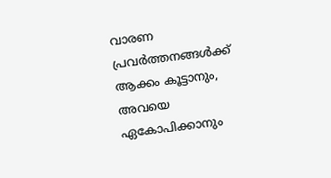വാരണ പ്രവർത്തനങ്ങൾക്ക് ആക്കം കൂട്ടാനും, അവയെ ഏകോപിക്കാനും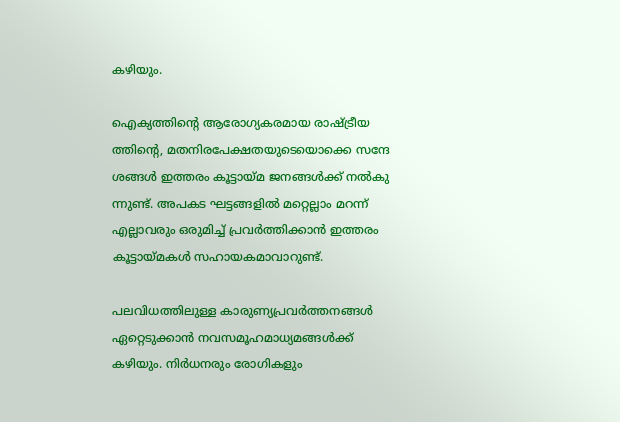കഴിയും.

ഐക്യത്തിന്റെ ആരോഗ്യകരമായ രാഷ്ട്രീയ ത്തിന്റെ, മതനിരപേക്ഷതയുടെയൊക്കെ സന്ദേ ശങ്ങൾ ഇത്തരം കൂട്ടായ്മ ജനങ്ങൾക്ക് നൽകു ന്നുണ്ട്. അപകട ഘട്ടങ്ങളിൽ മറ്റെല്ലാം മറന്ന് എല്ലാവരും ഒരുമിച്ച് പ്രവർത്തിക്കാൻ ഇത്തരം കൂട്ടായ്മകൾ സഹായകമാവാറുണ്ട്.

പലവിധത്തിലുള്ള കാരുണ്യപ്രവർത്തനങ്ങൾ ഏറ്റെടുക്കാൻ നവസമൂഹമാധ്യമങ്ങൾക്ക് കഴിയും. നിർധനരും രോഗികളും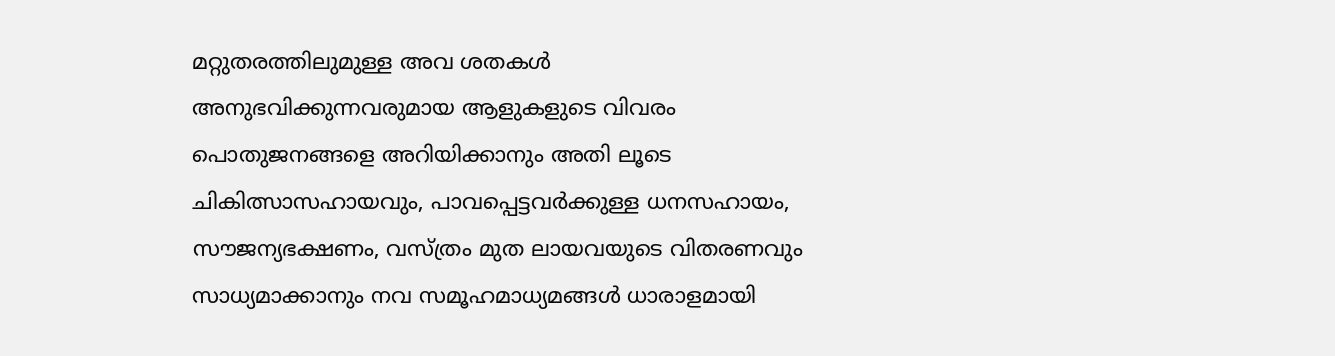മറ്റുതരത്തിലുമുള്ള അവ ശതകൾ അനുഭവിക്കുന്നവരുമായ ആളുകളുടെ വിവരം പൊതുജനങ്ങളെ അറിയിക്കാനും അതി ലൂടെ ചികിത്സാസഹായവും, പാവപ്പെട്ടവർക്കുള്ള ധനസഹായം, സൗജന്യഭക്ഷണം, വസ്ത്രം മുത ലായവയുടെ വിതരണവും സാധ്യമാക്കാനും നവ സമൂഹമാധ്യമങ്ങൾ ധാരാളമായി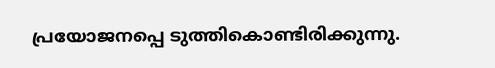പ്രയോജനപ്പെ ടുത്തികൊണ്ടിരിക്കുന്നു.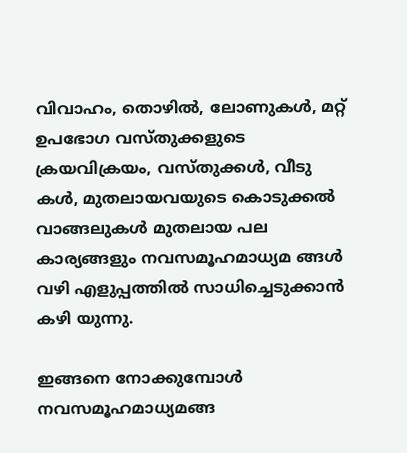വിവാഹം, തൊഴിൽ, ലോണുകൾ, മറ്റ് ഉപഭോഗ വസ്തുക്കളുടെ ക്രയവിക്രയം, വസ്തുക്കൾ, വീടു കൾ, മുതലായവയുടെ കൊടുക്കൽ വാങ്ങലുകൾ മുതലായ പല കാര്യങ്ങളും നവസമൂഹമാധ്യമ ങ്ങൾ വഴി എളുപ്പത്തിൽ സാധിച്ചെടുക്കാൻ കഴി യുന്നു.

ഇങ്ങനെ നോക്കുമ്പോൾ നവസമൂഹമാധ്യമങ്ങ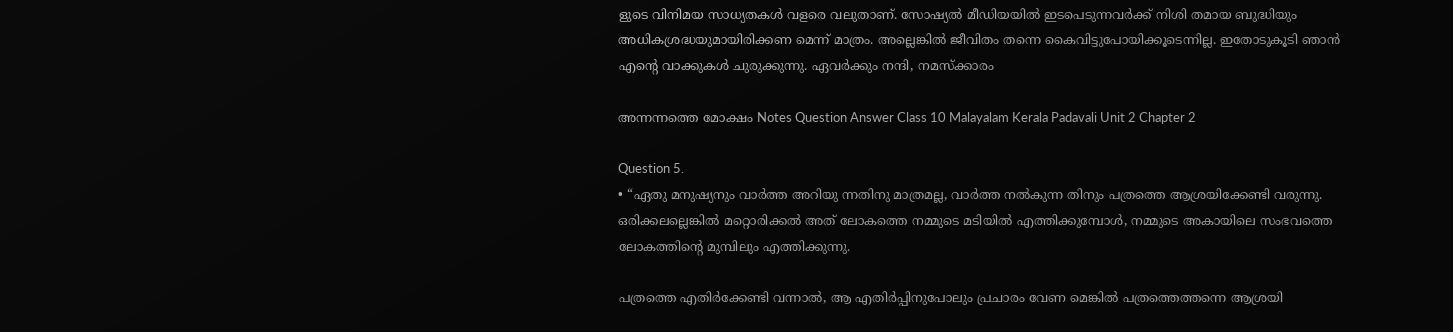ളുടെ വിനിമയ സാധ്യതകൾ വളരെ വലുതാണ്. സോഷ്യൽ മീഡിയയിൽ ഇടപെടുന്നവർക്ക് നിശി തമായ ബുദ്ധിയും അധികശ്രദ്ധയുമായിരിക്കണ മെന്ന് മാത്രം. അല്ലെങ്കിൽ ജീവിതം തന്നെ കൈവിട്ടുപോയിക്കൂടെന്നില്ല. ഇതോടുകൂടി ഞാൻ എന്റെ വാക്കുകൾ ചുരുക്കുന്നു. ഏവർക്കും നന്ദി, നമസ്ക്കാരം

അന്നന്നത്തെ മോക്ഷം Notes Question Answer Class 10 Malayalam Kerala Padavali Unit 2 Chapter 2

Question 5.
• “ഏതു മനുഷ്യനും വാർത്ത അറിയു ന്നതിനു മാത്രമല്ല, വാർത്ത നൽകുന്ന തിനും പത്രത്തെ ആശ്രയിക്കേണ്ടി വരുന്നു. ഒരിക്കലല്ലെങ്കിൽ മറ്റൊരിക്കൽ അത് ലോകത്തെ നമ്മുടെ മടിയിൽ എത്തിക്കുമ്പോൾ, നമ്മുടെ അകായിലെ സംഭവത്തെ ലോകത്തിന്റെ മുമ്പിലും എത്തിക്കുന്നു.

പത്രത്തെ എതിർക്കേണ്ടി വന്നാൽ, ആ എതിർപ്പിനുപോലും പ്രചാരം വേണ മെങ്കിൽ പത്രത്തെത്തന്നെ ആശ്രയി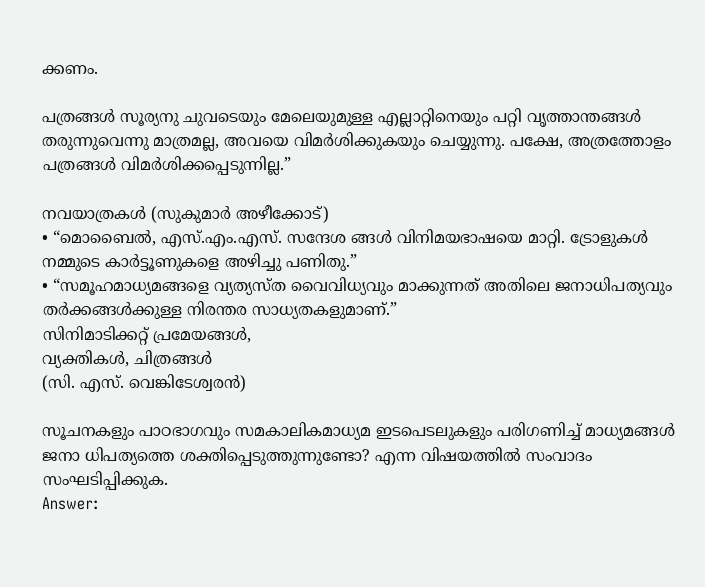ക്കണം.

പത്രങ്ങൾ സൂര്യനു ചുവടെയും മേലെയുമുള്ള എല്ലാറ്റിനെയും പറ്റി വൃത്താന്തങ്ങൾ തരുന്നുവെന്നു മാത്രമല്ല, അവയെ വിമർശിക്കുകയും ചെയ്യുന്നു. പക്ഷേ, അത്രത്തോളം പത്രങ്ങൾ വിമർശിക്കപ്പെടുന്നില്ല.”

നവയാത്രകൾ (സുകുമാർ അഴീക്കോട്)
• “മൊബൈൽ, എസ്.എം.എസ്. സന്ദേശ ങ്ങൾ വിനിമയഭാഷയെ മാറ്റി. ട്രോളുകൾ നമ്മുടെ കാർട്ടൂണുകളെ അഴിച്ചു പണിതു.”
• “സമൂഹമാധ്യമങ്ങളെ വ്യത്യസ്ത വൈവിധ്യവും മാക്കുന്നത് അതിലെ ജനാധിപത്യവും തർക്കങ്ങൾക്കുള്ള നിരന്തര സാധ്യതകളുമാണ്.”
സിനിമാടിക്കറ്റ് പ്രമേയങ്ങൾ,
വ്യക്തികൾ, ചിത്രങ്ങൾ
(സി. എസ്. വെങ്കിടേശ്വരൻ)

സൂചനകളും പാഠഭാഗവും സമകാലികമാധ്യമ ഇടപെടലുകളും പരിഗണിച്ച് മാധ്യമങ്ങൾ ജനാ ധിപത്യത്തെ ശക്തിപ്പെടുത്തുന്നുണ്ടോ? എന്ന വിഷയത്തിൽ സംവാദം സംഘടിപ്പിക്കുക.
Answer: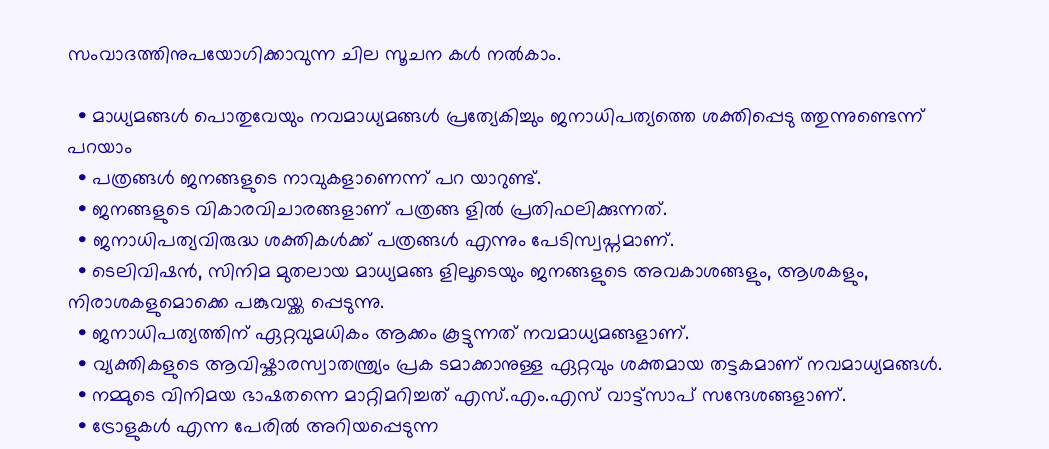സംവാദത്തിനുപയോഗിക്കാവുന്ന ചില സൂചന കൾ നൽകാം.

  • മാധ്യമങ്ങൾ പൊതുവേയും നവമാധ്യമങ്ങൾ പ്രത്യേകിച്ചും ജനാധിപത്യത്തെ ശക്തിപ്പെടു ത്തുന്നുണ്ടെന്ന് പറയാം
  • പത്രങ്ങൾ ജനങ്ങളുടെ നാവുകളാണെന്ന് പറ യാറുണ്ട്.
  • ജനങ്ങളുടെ വികാരവിചാരങ്ങളാണ് പത്രങ്ങ ളിൽ പ്രതിഫലിക്കുന്നത്.
  • ജനാധിപത്യവിരുദ്ധ ശക്തികൾക്ക് പത്രങ്ങൾ എന്നും പേടിസ്വപ്നമാണ്.
  • ടെലിവിഷൻ, സിനിമ മുതലായ മാധ്യമങ്ങ ളിലൂടെയും ജനങ്ങളുടെ അവകാശങ്ങളും, ആശകളും, നിരാശകളുമൊക്കെ പങ്കുവയ്ക്ക പ്പെടുന്നു.
  • ജനാധിപത്യത്തിന് ഏറ്റവുമധികം ആക്കം കൂട്ടുന്നത് നവമാധ്യമങ്ങളാണ്.
  • വ്യക്തികളുടെ ആവിഷ്കാരസ്വാതന്ത്ര്യം പ്രക ടമാക്കാനുള്ള ഏറ്റവും ശക്തമായ തട്ടകമാണ് നവമാധ്യമങ്ങൾ.
  • നമ്മുടെ വിനിമയ ഭാഷതന്നെ മാറ്റിമറിച്ചത് എസ്.എം.എസ് വാട്ട്സാപ് സന്ദേശങ്ങളാണ്.
  • ട്രോളുകൾ എന്ന പേരിൽ അറിയപ്പെടുന്ന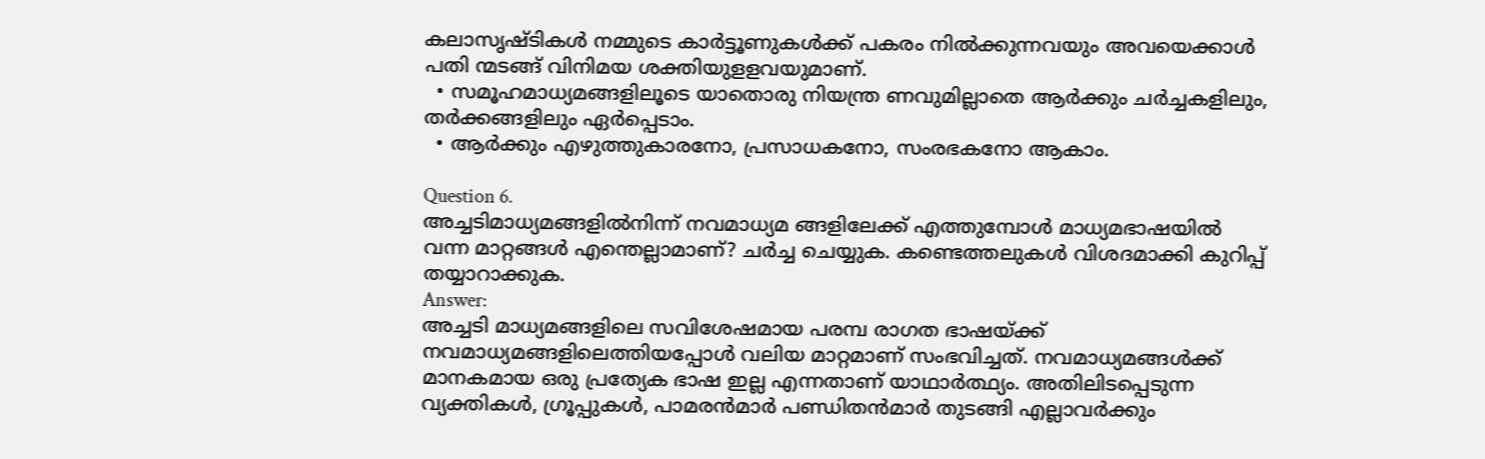കലാസൃഷ്ടികൾ നമ്മുടെ കാർട്ടൂണുകൾക്ക് പകരം നിൽക്കുന്നവയും അവയെക്കാൾ പതി ന്മടങ്ങ് വിനിമയ ശക്തിയുളളവയുമാണ്.
  • സമൂഹമാധ്യമങ്ങളിലൂടെ യാതൊരു നിയന്ത്ര ണവുമില്ലാതെ ആർക്കും ചർച്ചകളിലും, തർക്കങ്ങളിലും ഏർപ്പെടാം.
  • ആർക്കും എഴുത്തുകാരനോ, പ്രസാധകനോ, സംരഭകനോ ആകാം.

Question 6.
അച്ചടിമാധ്യമങ്ങളിൽനിന്ന് നവമാധ്യമ ങ്ങളിലേക്ക് എത്തുമ്പോൾ മാധ്യമഭാഷയിൽ വന്ന മാറ്റങ്ങൾ എന്തെല്ലാമാണ്? ചർച്ച ചെയ്യുക. കണ്ടെത്തലുകൾ വിശദമാക്കി കുറിപ്പ് തയ്യാറാക്കുക.
Answer:
അച്ചടി മാധ്യമങ്ങളിലെ സവിശേഷമായ പരമ്പ രാഗത ഭാഷയ്ക്ക് നവമാധ്യമങ്ങളിലെത്തിയപ്പോൾ വലിയ മാറ്റമാണ് സംഭവിച്ചത്. നവമാധ്യമങ്ങൾക്ക് മാനകമായ ഒരു പ്രത്യേക ഭാഷ ഇല്ല എന്നതാണ് യാഥാർത്ഥ്യം. അതിലിടപ്പെടുന്ന വ്യക്തികൾ, ഗ്രൂപ്പുകൾ, പാമരൻമാർ പണ്ഡിതൻമാർ തുടങ്ങി എല്ലാവർക്കും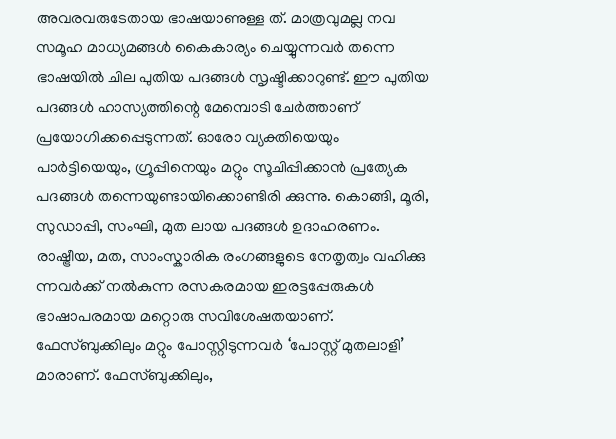അവരവരുടേതായ ഭാഷയാണുള്ള ത്. മാത്രവുമല്ല നവ സമൂഹ മാധ്യമങ്ങൾ കൈകാര്യം ചെയ്യുന്നവർ തന്നെ ഭാഷയിൽ ചില പുതിയ പദങ്ങൾ സൃഷ്ടിക്കാറുണ്ട്. ഈ പുതിയ പദങ്ങൾ ഹാസ്യത്തിന്റെ മേമ്പൊടി ചേർത്താണ് പ്രയോഗിക്കപ്പെടുന്നത്. ഓരോ വ്യക്തിയെയും പാർട്ടിയെയും, ഗ്രൂപ്പിനെയും മറ്റും സൂചിപ്പിക്കാൻ പ്രത്യേക പദങ്ങൾ തന്നെയുണ്ടായിക്കൊണ്ടിരി ക്കുന്നു. കൊങ്ങി, മൂരി, സുഡാപ്പി, സംഘി, മുത ലായ പദങ്ങൾ ഉദാഹരണം. രാഷ്ട്രീയ, മത, സാംസ്കാരിക രംഗങ്ങളുടെ നേതൃത്വം വഹിക്കു ന്നവർക്ക് നൽകുന്ന രസകരമായ ഇരട്ടപ്പേരുകൾ ഭാഷാപരമായ മറ്റൊരു സവിശേഷതയാണ്. ഫേസ്ബുക്കിലും മറ്റും പോസ്റ്റിടുന്നവർ ‘പോസ്റ്റ് മുതലാളി’ മാരാണ്. ഫേസ്ബുക്കിലും,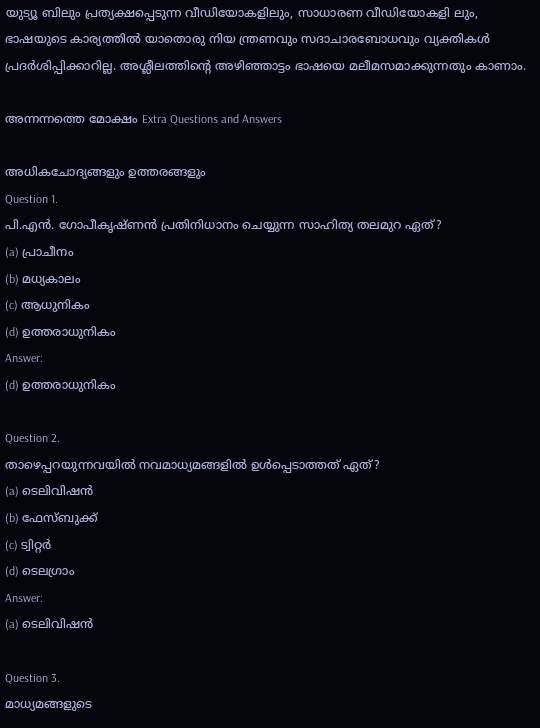യുട്യൂ ബിലും പ്രത്യക്ഷപ്പെടുന്ന വീഡിയോകളിലും, സാധാരണ വീഡിയോകളി ലും, ഭാഷയുടെ കാര്യത്തിൽ യാതൊരു നിയ ന്ത്രണവും സദാചാരബോധവും വ്യക്തികൾ പ്രദർശിപ്പിക്കാറില്ല. അശ്ലീലത്തിന്റെ അഴിഞ്ഞാട്ടം ഭാഷയെ മലീമസമാക്കുന്നതും കാണാം.

അന്നന്നത്തെ മോക്ഷം Extra Questions and Answers

അധികചോദ്യങ്ങളും ഉത്തരങ്ങളും
Question 1.
പി.എൻ. ഗോപീകൃഷ്ണൻ പ്രതിനിധാനം ചെയ്യുന്ന സാഹിത്യ തലമുറ ഏത്?
(a) പ്രാചീനം
(b) മധ്യകാലം
(c) ആധുനികം
(d) ഉത്തരാധുനികം
Answer:
(d) ഉത്തരാധുനികം

Question 2.
താഴെപ്പറയുന്നവയിൽ നവമാധ്യമങ്ങളിൽ ഉൾപ്പെടാത്തത് ഏത്?
(a) ടെലിവിഷൻ
(b) ഫേസ്ബുക്ക്
(c) ട്വിറ്റർ
(d) ടെലഗ്രാം
Answer:
(a) ടെലിവിഷൻ

Question 3.
മാധ്യമങ്ങളുടെ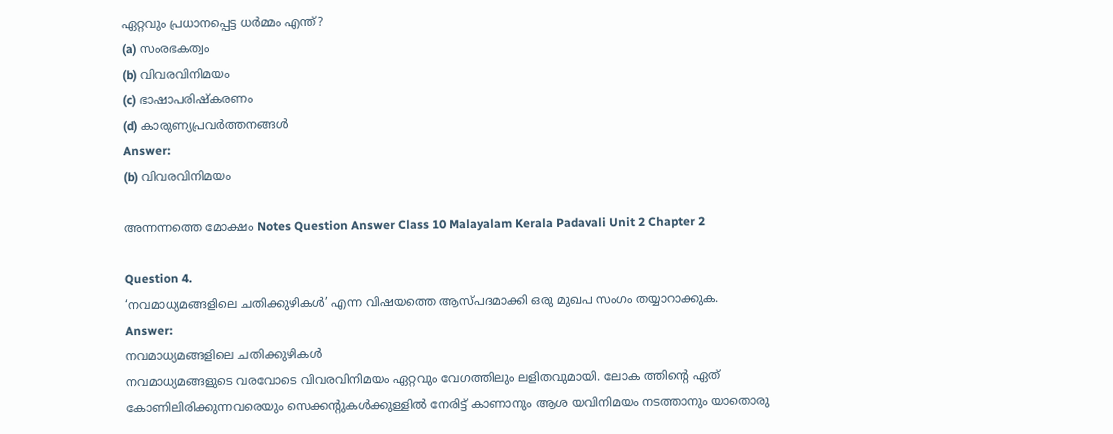ഏറ്റവും പ്രധാനപ്പെട്ട ധർമ്മം എന്ത്?
(a) സംരഭകത്വം
(b) വിവരവിനിമയം
(c) ഭാഷാപരിഷ്കരണം
(d) കാരുണ്യപ്രവർത്തനങ്ങൾ
Answer:
(b) വിവരവിനിമയം

അന്നന്നത്തെ മോക്ഷം Notes Question Answer Class 10 Malayalam Kerala Padavali Unit 2 Chapter 2

Question 4.
‘നവമാധ്യമങ്ങളിലെ ചതിക്കുഴികൾ’ എന്ന വിഷയത്തെ ആസ്പദമാക്കി ഒരു മുഖപ സംഗം തയ്യാറാക്കുക.
Answer:
നവമാധ്യമങ്ങളിലെ ചതിക്കുഴികൾ
നവമാധ്യമങ്ങളുടെ വരവോടെ വിവരവിനിമയം ഏറ്റവും വേഗത്തിലും ലളിതവുമായി. ലോക ത്തിന്റെ ഏത് കോണിലിരിക്കുന്നവരെയും സെക്കന്റുകൾക്കുള്ളിൽ നേരിട്ട് കാണാനും ആശ യവിനിമയം നടത്താനും യാതൊരു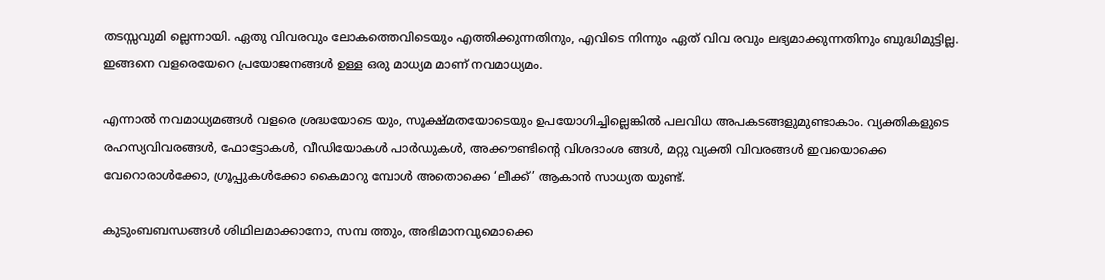തടസ്സവുമി ല്ലെന്നായി. ഏതു വിവരവും ലോകത്തെവിടെയും എത്തിക്കുന്നതിനും, എവിടെ നിന്നും ഏത് വിവ രവും ലഭ്യമാക്കുന്നതിനും ബുദ്ധിമുട്ടില്ല. ഇങ്ങനെ വളരെയേറെ പ്രയോജനങ്ങൾ ഉള്ള ഒരു മാധ്യമ മാണ് നവമാധ്യമം.

എന്നാൽ നവമാധ്യമങ്ങൾ വളരെ ശ്രദ്ധയോടെ യും, സൂക്ഷ്മതയോടെയും ഉപയോഗിച്ചില്ലെങ്കിൽ പലവിധ അപകടങ്ങളുമുണ്ടാകാം. വ്യക്തികളുടെ രഹസ്യവിവരങ്ങൾ, ഫോട്ടോകൾ, വീഡിയോകൾ പാർഡുകൾ, അക്കൗണ്ടിന്റെ വിശദാംശ ങ്ങൾ, മറ്റു വ്യക്തി വിവരങ്ങൾ ഇവയൊക്കെ വേറൊരാൾക്കോ, ഗ്രൂപ്പുകൾക്കോ കൈമാറു മ്പോൾ അതൊക്കെ ‘ലീക്ക്’ ആകാൻ സാധ്യത യുണ്ട്.

കുടുംബബന്ധങ്ങൾ ശിഥിലമാക്കാനോ, സമ്പ ത്തും, അഭിമാനവുമൊക്കെ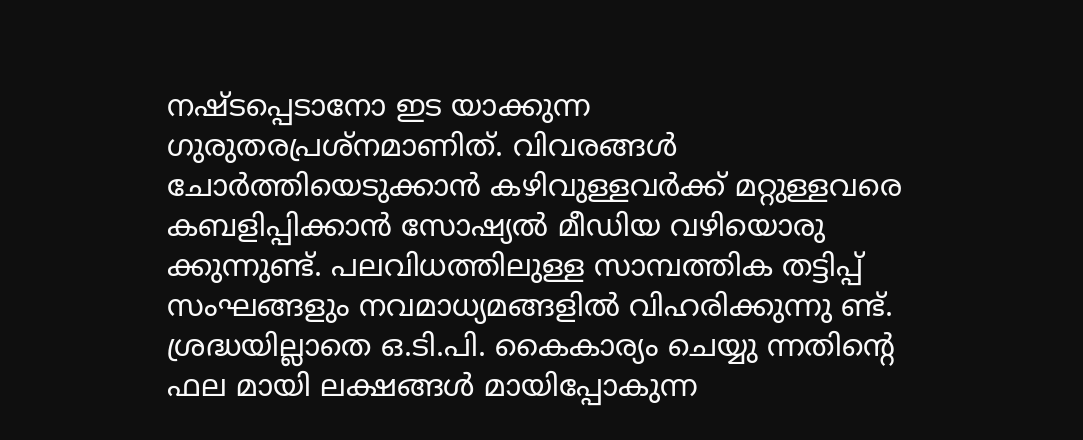നഷ്ടപ്പെടാനോ ഇട യാക്കുന്ന ഗുരുതരപ്രശ്നമാണിത്. വിവരങ്ങൾ ചോർത്തിയെടുക്കാൻ കഴിവുള്ളവർക്ക് മറ്റുള്ളവരെ കബളിപ്പിക്കാൻ സോഷ്യൽ മീഡിയ വഴിയൊരു ക്കുന്നുണ്ട്. പലവിധത്തിലുള്ള സാമ്പത്തിക തട്ടിപ്പ് സംഘങ്ങളും നവമാധ്യമങ്ങളിൽ വിഹരിക്കുന്നു ണ്ട്. ശ്രദ്ധയില്ലാതെ ഒ.ടി.പി. കൈകാര്യം ചെയ്യു ന്നതിന്റെ ഫല മായി ലക്ഷങ്ങൾ മായിപ്പോകുന്ന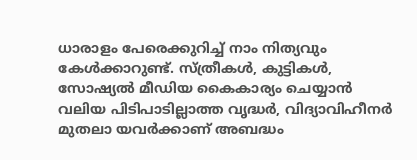ധാരാളം പേരെക്കുറിച്ച് നാം നിത്യവും കേൾക്കാറുണ്ട്. സ്ത്രീകൾ, കുട്ടികൾ, സോഷ്യൽ മീഡിയ കൈകാര്യം ചെയ്യാൻ വലിയ പിടിപാടില്ലാത്ത വൃദ്ധർ, വിദ്യാവിഹീനർ മുതലാ യവർക്കാണ് അബദ്ധം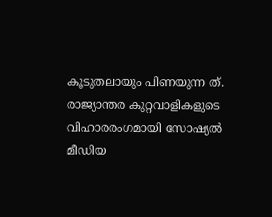കൂടുതലായും പിണയുന്ന ത്. രാജ്യാന്തര കുറ്റവാളികളുടെ വിഹാരരംഗമായി സോഷ്യൽ മീഡിയ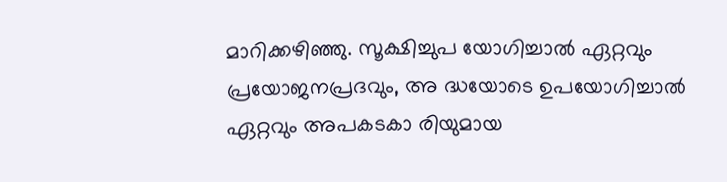മാറിക്കഴിഞ്ഞു. സൂക്ഷിച്ചുപ യോഗിച്ചാൽ ഏറ്റവും പ്രയോജനപ്രദവും, അ ദ്ധയോടെ ഉപയോഗിച്ചാൽ ഏറ്റവും അപകടകാ രിയുമായ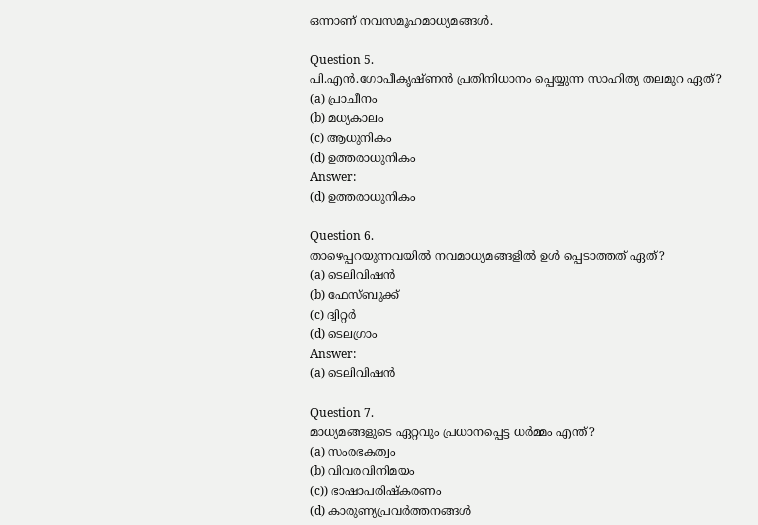ഒന്നാണ് നവസമൂഹമാധ്യമങ്ങൾ.

Question 5.
പി.എൻ.ഗോപീകൃഷ്ണൻ പ്രതിനിധാനം പ്പെയ്യുന്ന സാഹിത്യ തലമുറ ഏത്?
(a) പ്രാചീനം
(b) മധ്യകാലം
(c) ആധുനികം
(d) ഉത്തരാധുനികം
Answer:
(d) ഉത്തരാധുനികം

Question 6.
താഴെപ്പറയുന്നവയിൽ നവമാധ്യമങ്ങളിൽ ഉൾ പ്പെടാത്തത് ഏത്?
(a) ടെലിവിഷൻ
(b) ഫേസ്ബുക്ക്
(c) ദ്വിറ്റർ
(d) ടെലഗ്രാം
Answer:
(a) ടെലിവിഷൻ

Question 7.
മാധ്യമങ്ങളുടെ ഏറ്റവും പ്രധാനപ്പെട്ട ധർമ്മം എന്ത്?
(a) സംരഭകത്വം
(b) വിവരവിനിമയം
(c)) ഭാഷാപരിഷ്കരണം
(d) കാരുണ്യപ്രവർത്തനങ്ങൾ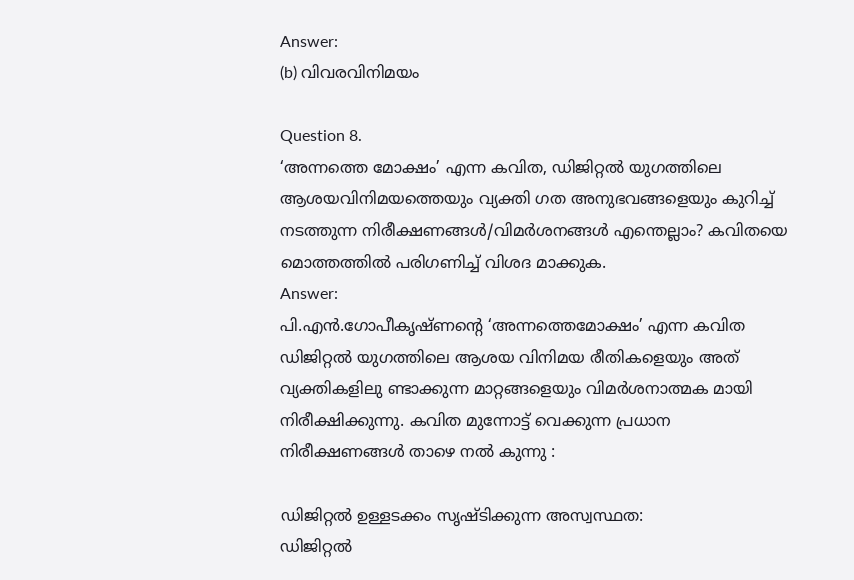Answer:
(b) വിവരവിനിമയം

Question 8.
‘അന്നത്തെ മോക്ഷം’ എന്ന കവിത, ഡിജിറ്റൽ യുഗത്തിലെ ആശയവിനിമയത്തെയും വ്യക്തി ഗത അനുഭവങ്ങളെയും കുറിച്ച് നടത്തുന്ന നിരീക്ഷണങ്ങൾ/വിമർശനങ്ങൾ എന്തെല്ലാം? കവിതയെ മൊത്തത്തിൽ പരിഗണിച്ച് വിശദ മാക്കുക.
Answer:
പി.എൻ.ഗോപീകൃഷ്ണന്റെ ‘അന്നത്തെമോക്ഷം’ എന്ന കവിത ഡിജിറ്റൽ യുഗത്തിലെ ആശയ വിനിമയ രീതികളെയും അത് വ്യക്തികളിലു ണ്ടാക്കുന്ന മാറ്റങ്ങളെയും വിമർശനാത്മക മായി നിരീക്ഷിക്കുന്നു. കവിത മുന്നോട്ട് വെക്കുന്ന പ്രധാന നിരീക്ഷണങ്ങൾ താഴെ നൽ കുന്നു :

ഡിജിറ്റൽ ഉള്ളടക്കം സൃഷ്ടിക്കുന്ന അസ്വസ്ഥത:
ഡിജിറ്റൽ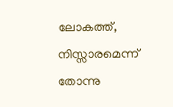ലോകത്ത്, നിസ്സാരമെന്ന് തോന്നു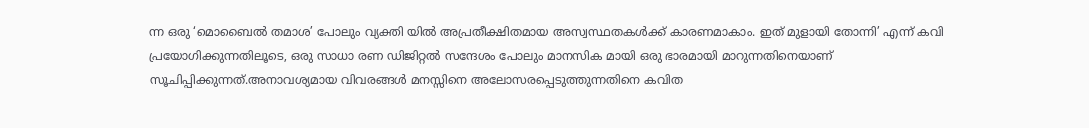ന്ന ഒരു ‘മൊബൈൽ തമാശ’ പോലും വ്യക്തി യിൽ അപ്രതീക്ഷിതമായ അസ്വസ്ഥതകൾക്ക് കാരണമാകാം. ഇത് മുളായി തോന്നി’ എന്ന് കവി പ്രയോഗിക്കുന്നതിലൂടെ, ഒരു സാധാ രണ ഡിജിറ്റൽ സന്ദേശം പോലും മാനസിക മായി ഒരു ഭാരമായി മാറുന്നതിനെയാണ് സൂചിപ്പിക്കുന്നത്.അനാവശ്യമായ വിവരങ്ങൾ മനസ്സിനെ അലോസരപ്പെടുത്തുന്നതിനെ കവിത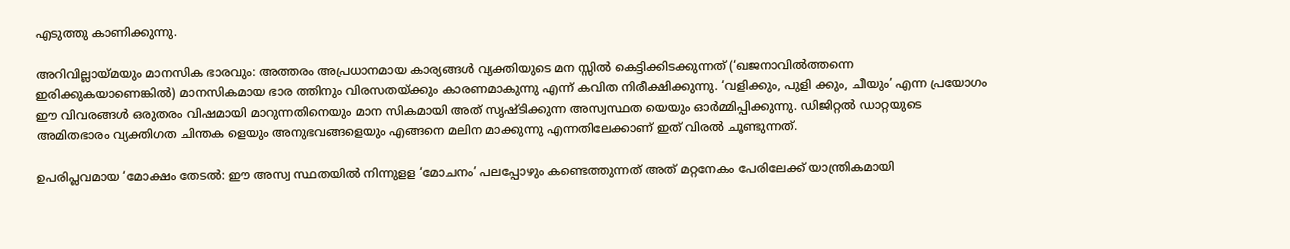എടുത്തു കാണിക്കുന്നു.

അറിവില്ലായ്മയും മാനസിക ഭാരവും: അത്തരം അപ്രധാനമായ കാര്യങ്ങൾ വ്യക്തിയുടെ മന സ്സിൽ കെട്ടിക്കിടക്കുന്നത് (‘ഖജനാവിൽത്തന്നെ ഇരിക്കുകയാണെങ്കിൽ) മാനസികമായ ഭാര ത്തിനും വിരസതയ്ക്കും കാരണമാകുന്നു എന്ന് കവിത നിരീക്ഷിക്കുന്നു. ‘വളിക്കും, പുളി ക്കും, ചീയും’ എന്ന പ്രയോഗം ഈ വിവരങ്ങൾ ഒരുതരം വിഷമായി മാറുന്നതിനെയും മാന സികമായി അത് സൃഷ്ടിക്കുന്ന അസ്വസ്ഥത യെയും ഓർമ്മിപ്പിക്കുന്നു. ഡിജിറ്റൽ ഡാറ്റയുടെ അമിതഭാരം വ്യക്തിഗത ചിന്തക ളെയും അനുഭവങ്ങളെയും എങ്ങനെ മലിന മാക്കുന്നു എന്നതിലേക്കാണ് ഇത് വിരൽ ചൂണ്ടുന്നത്.

ഉപരിപ്ലവമായ ‘മോക്ഷം തേടൽ: ഈ അസ്വ സ്ഥതയിൽ നിന്നുളള ‘മോചനം’ പലപ്പോഴും കണ്ടെത്തുന്നത് അത് മറ്റനേകം പേരിലേക്ക് യാന്ത്രികമായി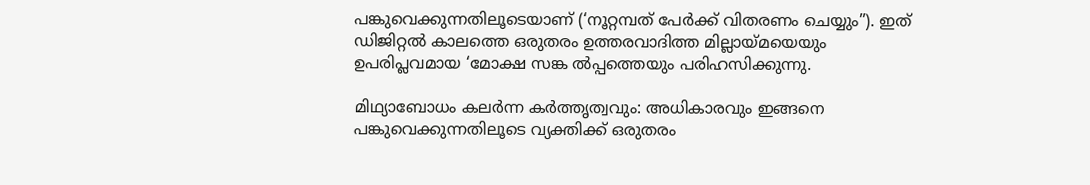പങ്കുവെക്കുന്നതിലൂടെയാണ് (‘നൂറ്റമ്പത് പേർക്ക് വിതരണം ചെയ്യും”). ഇത് ഡിജിറ്റൽ കാലത്തെ ഒരുതരം ഉത്തരവാദിത്ത മില്ലായ്മയെയും ഉപരിപ്ലവമായ ‘മോക്ഷ സങ്ക ൽപ്പത്തെയും പരിഹസിക്കുന്നു.

മിഥ്യാബോധം കലർന്ന കർത്തൃത്വവും: അധികാരവും ഇങ്ങനെ പങ്കുവെക്കുന്നതിലൂടെ വ്യക്തിക്ക് ഒരുതരം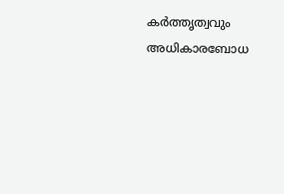കർത്തൃത്വവും അധികാരബോധ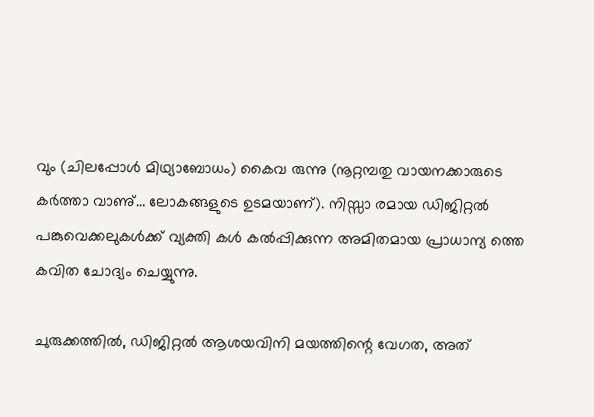വും (ചിലപ്പോൾ മിഥ്യാബോധം) കൈവ രുന്നു (നൂറ്റമ്പതു വായനക്കാരുടെ കർത്താ വാണു്… ലോകങ്ങളുടെ ഉടമയാണ്). നിസ്സാ രമായ ഡിജിറ്റൽ പങ്കുവെക്കലുകൾക്ക് വ്യക്തി കൾ കൽപ്പിക്കുന്ന അമിതമായ പ്രാധാന്യ ത്തെ കവിത ചോദ്യം ചെയ്യുന്നു.

ചുരുക്കത്തിൽ, ഡിജിറ്റൽ ആശയവിനി മയത്തിന്റെ വേഗത, അത്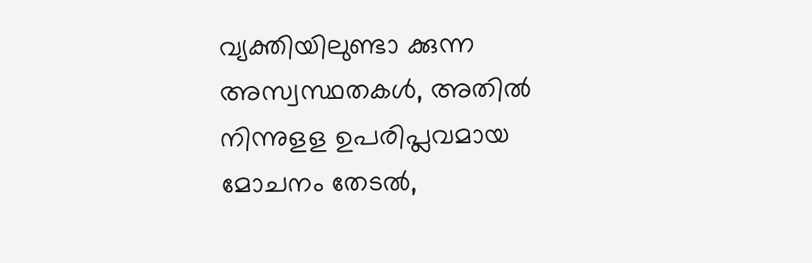വ്യക്തിയിലുണ്ടാ ക്കുന്ന അസ്വസ്ഥതകൾ, അതിൽ നിന്നുളള ഉപരിപ്ലവമായ മോചനം തേടൽ,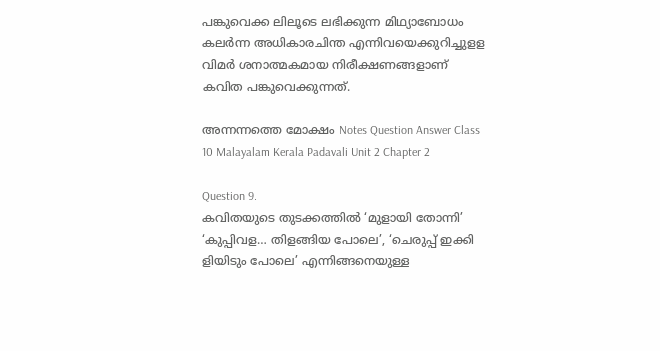പങ്കുവെക്ക ലിലൂടെ ലഭിക്കുന്ന മിഥ്യാബോധം കലർന്ന അധികാരചിന്ത എന്നിവയെക്കുറിച്ചുളള വിമർ ശനാത്മകമായ നിരീക്ഷണങ്ങളാണ് കവിത പങ്കുവെക്കുന്നത്.

അന്നന്നത്തെ മോക്ഷം Notes Question Answer Class 10 Malayalam Kerala Padavali Unit 2 Chapter 2

Question 9.
കവിതയുടെ തുടക്കത്തിൽ ‘മുളായി തോന്നി’ ‘കുപ്പിവള… തിളങ്ങിയ പോലെ’, ‘ചെരുപ്പ് ഇക്കി ളിയിടും പോലെ’ എന്നിങ്ങനെയുള്ള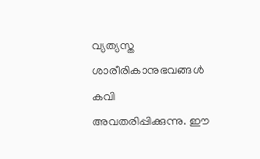വ്യത്യസ്ത ശാരീരികാനുഭവങ്ങൾ കവി അവതരിപ്പിക്കുന്നു. ഈ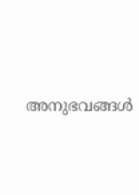അനുഭവങ്ങൾ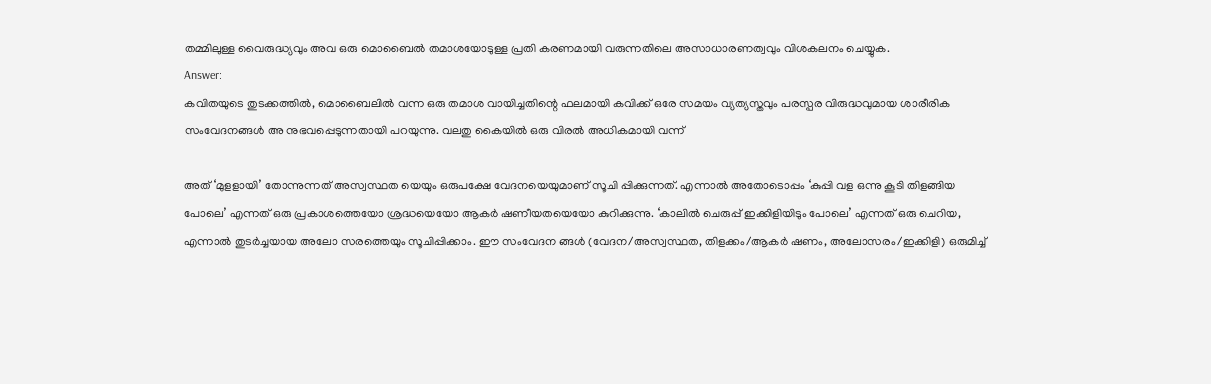തമ്മിലുള്ള വൈരുദ്ധ്യവും അവ ഒരു മൊബൈൽ തമാശയോടുള്ള പ്രതി കരണമായി വരുന്നതിലെ അസാധാരണത്വവും വിശകലനം ചെയ്യുക.
Answer:
കവിതയുടെ തുടക്കത്തിൽ, മൊബൈലിൽ വന്ന ഒരു തമാശ വായിച്ചതിന്റെ ഫലമായി കവിക്ക് ഒരേ സമയം വ്യത്യസ്തവും പരസ്പര വിരുദ്ധവുമായ ശാരീരിക സംവേദനങ്ങൾ അ നുഭവപ്പെടുന്നതായി പറയുന്നു. വലതു കൈയിൽ ഒരു വിരൽ അധികമായി വന്ന്

അത് ‘മുളളായി’ തോന്നുന്നത് അസ്വസ്ഥത യെയും ഒരുപക്ഷേ വേദനയെയുമാണ് സൂചി പ്പിക്കുന്നത്. എന്നാൽ അതോടൊപ്പം ‘കുപ്പി വള ഒന്നു കൂടി തിളങ്ങിയ പോലെ’ എന്നത് ഒരു പ്രകാശത്തെയോ ശ്രദ്ധയെയോ ആകർ ഷണീയതയെയോ കുറിക്കുന്നു. ‘കാലിൽ ചെരുപ്പ് ഇക്കിളിയിടും പോലെ’ എന്നത് ഒരു ചെറിയ, എന്നാൽ തുടർച്ചയായ അലോ സരത്തെയും സൂചിപ്പിക്കാം. ഈ സംവേദന ങ്ങൾ (വേദന/അസ്വസ്ഥത, തിളക്കം/ആകർ ഷണം, അലോസരം/ഇക്കിളി) ഒരുമിച്ച്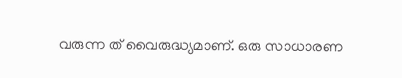വരുന്ന ത് വൈരുദ്ധ്യമാണ്. ഒരു സാധാരണ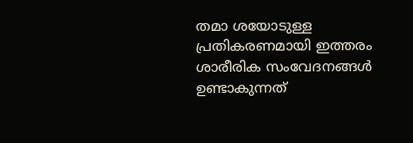തമാ ശയോടുള്ള പ്രതികരണമായി ഇത്തരം ശാരീരിക സംവേദനങ്ങൾ ഉണ്ടാകുന്നത്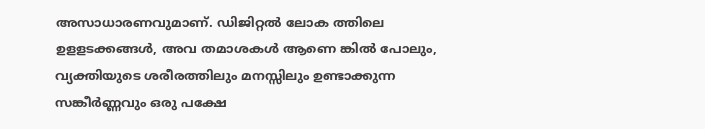അസാധാരണവുമാണ്. ഡിജിറ്റൽ ലോക ത്തിലെ ഉളളടക്കങ്ങൾ, അവ തമാശകൾ ആണെ ങ്കിൽ പോലും, വ്യക്തിയുടെ ശരീരത്തിലും മനസ്സിലും ഉണ്ടാക്കുന്ന സങ്കീർണ്ണവും ഒരു പക്ഷേ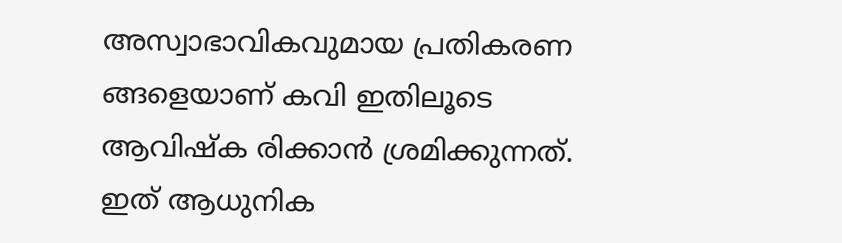അസ്വാഭാവികവുമായ പ്രതികരണ ങ്ങളെയാണ് കവി ഇതിലൂടെ ആവിഷ്ക രിക്കാൻ ശ്രമിക്കുന്നത്. ഇത് ആധുനിക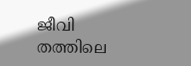ജീവി തത്തിലെ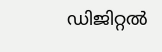ഡിജിറ്റൽ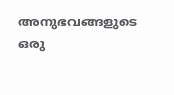അനുഭവങ്ങളുടെ ഒരു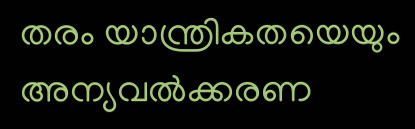തരം യാന്ത്രികതയെയും അന്യവൽക്കരണ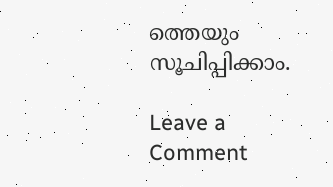ത്തെയും സൂചിപ്പിക്കാം.

Leave a Comment